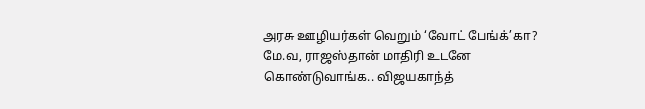அரசு ஊழியர்கள் வெறும் ‘வோட் பேங்க்’கா? மே.வ, ராஜஸ்தான் மாதிரி உடனே கொண்டுவாங்க.. விஜயகாந்த்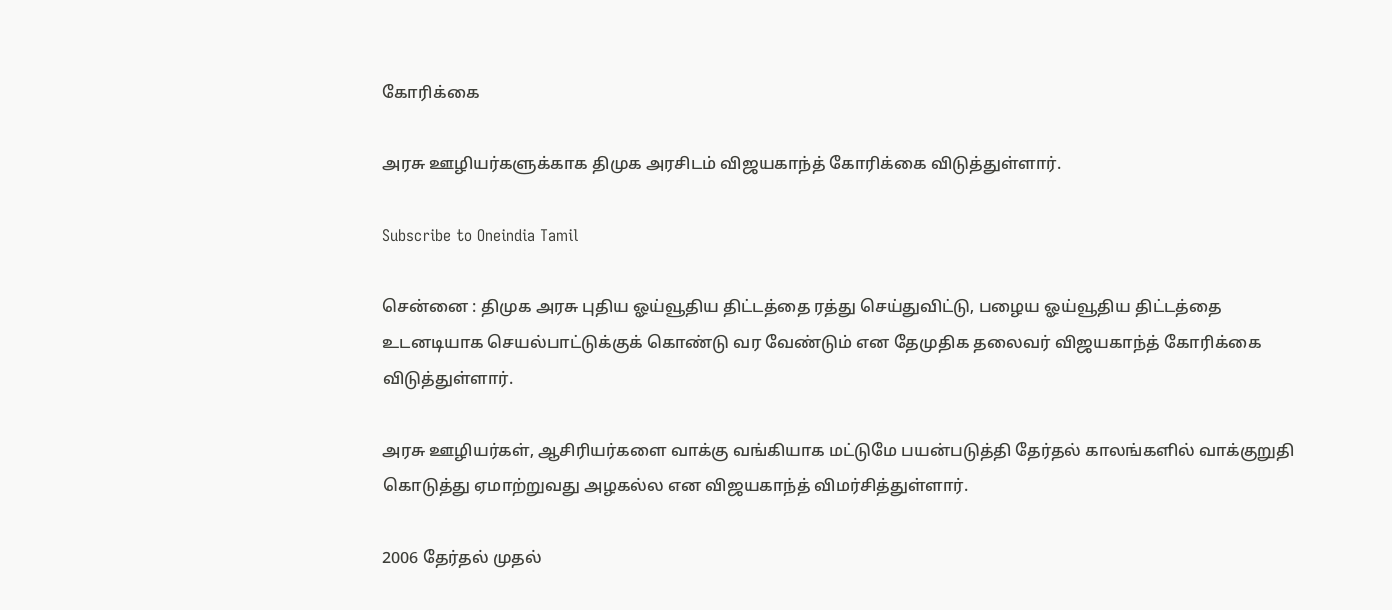கோரிக்கை

அரசு ஊழியர்களுக்காக திமுக அரசிடம் விஜயகாந்த் கோரிக்கை விடுத்துள்ளார்.

Subscribe to Oneindia Tamil

சென்னை : திமுக அரசு புதிய ஓய்வூதிய திட்டத்தை ரத்து செய்துவிட்டு, பழைய ஓய்வூதிய திட்டத்தை உடனடியாக செயல்பாட்டுக்குக் கொண்டு வர வேண்டும் என தேமுதிக தலைவர் விஜயகாந்த் கோரிக்கை விடுத்துள்ளார்.

அரசு ஊழியர்கள், ஆசிரியர்களை வாக்கு வங்கியாக மட்டுமே பயன்படுத்தி தேர்தல் காலங்களில் வாக்குறுதி கொடுத்து ஏமாற்றுவது அழகல்ல என விஜயகாந்த் விமர்சித்துள்ளார்.

2006 தேர்தல் முதல்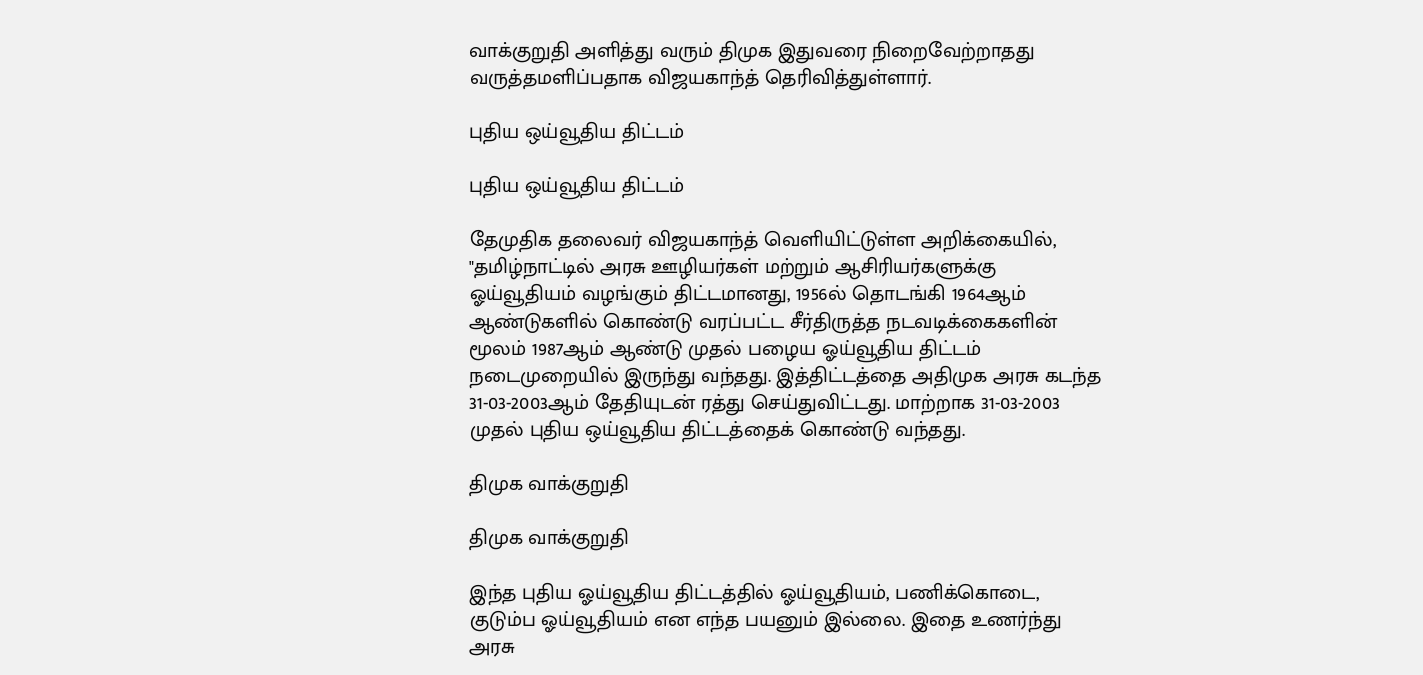வாக்குறுதி அளித்து வரும் திமுக இதுவரை நிறைவேற்றாதது வருத்தமளிப்பதாக விஜயகாந்த் தெரிவித்துள்ளார்.

புதிய ஒய்வூதிய திட்டம்

புதிய ஒய்வூதிய திட்டம்

தேமுதிக தலைவர் விஜயகாந்த் வெளியிட்டுள்ள அறிக்கையில், "தமிழ்நாட்டில் அரசு ஊழியர்கள் மற்றும் ஆசிரியர்களுக்கு ஓய்வூதியம் வழங்கும் திட்டமானது, 1956ல் தொடங்கி 1964ஆம் ஆண்டுகளில் கொண்டு வரப்பட்ட சீர்திருத்த நடவடிக்கைகளின் மூலம் 1987ஆம் ஆண்டு முதல் பழைய ஓய்வூதிய திட்டம் நடைமுறையில் இருந்து வந்தது. இத்திட்டத்தை அதிமுக அரசு கடந்த 31-03-2003ஆம் தேதியுடன் ரத்து செய்துவிட்டது. மாற்றாக 31-03-2003 முதல் புதிய ஒய்வூதிய திட்டத்தைக் கொண்டு வந்தது.

திமுக வாக்குறுதி

திமுக வாக்குறுதி

இந்த புதிய ஓய்வூதிய திட்டத்தில் ஓய்வூதியம், பணிக்கொடை, குடும்ப ஓய்வூதியம் என எந்த பயனும் இல்லை. இதை உணர்ந்து அரசு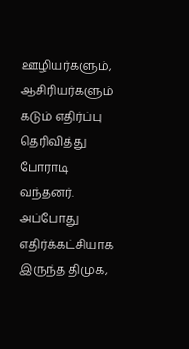ஊழியர்களும், ஆசிரியர்களும் கடும் எதிர்ப்பு தெரிவித்து போராடி வந்தனர். அப்போது எதிர்க்கட்சியாக இருந்த திமுக,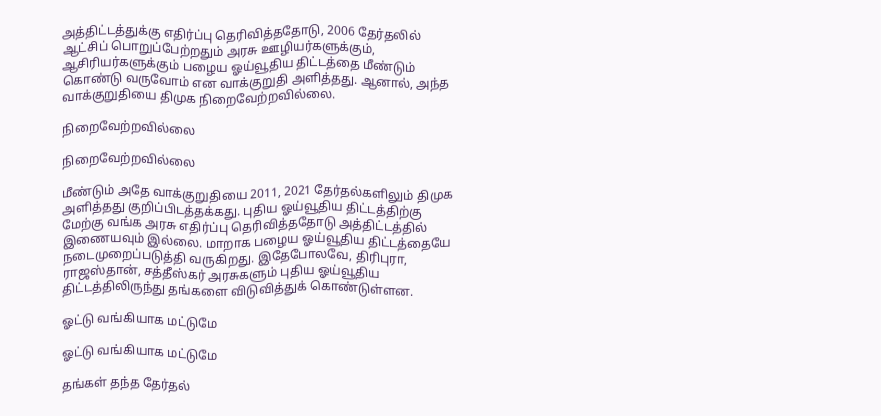அத்திட்டத்துக்கு எதிர்ப்பு தெரிவித்ததோடு, 2006 தேர்தலில் ஆட்சிப் பொறுப்பேற்றதும் அரசு ஊழியர்களுக்கும், ஆசிரியர்களுக்கும் பழைய ஓய்வூதிய திட்டத்தை மீண்டும் கொண்டு வருவோம் என வாக்குறுதி அளித்தது. ஆனால், அந்த வாக்குறுதியை திமுக நிறைவேற்றவில்லை.

நிறைவேற்றவில்லை

நிறைவேற்றவில்லை

மீண்டும் அதே வாக்குறுதியை 2011, 2021 தேர்தல்களிலும் திமுக அளித்தது குறிப்பிடத்தக்கது. புதிய ஓய்வூதிய திட்டத்திற்கு மேற்கு வங்க அரசு எதிர்ப்பு தெரிவித்ததோடு அத்திட்டத்தில் இணையவும் இல்லை. மாறாக பழைய ஓய்வூதிய திட்டத்தையே நடைமுறைப்படுத்தி வருகிறது. இதேபோலவே, திரிபுரா, ராஜஸ்தான், சத்தீஸ்கர் அரசுகளும் புதிய ஓய்வூதிய திட்டத்திலிருந்து தங்களை விடுவித்துக் கொண்டுள்ளன.

ஓட்டு வங்கியாக மட்டுமே

ஓட்டு வங்கியாக மட்டுமே

தங்கள் தந்த தேர்தல்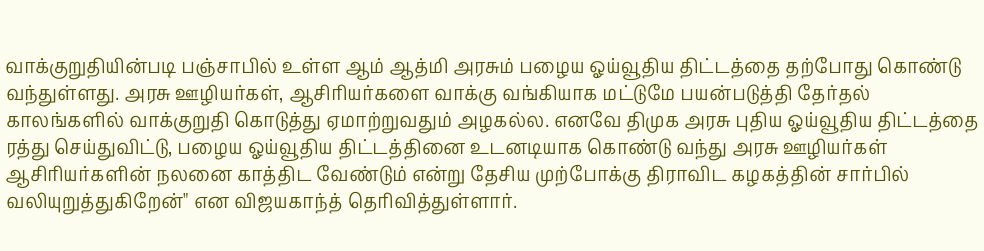வாக்குறுதியின்படி பஞ்சாபில் உள்ள ஆம் ஆத்மி அரசும் பழைய ஓய்வூதிய திட்டத்தை தற்போது கொண்டு வந்துள்ளது. அரசு ஊழியர்கள், ஆசிரியர்களை வாக்கு வங்கியாக மட்டுமே பயன்படுத்தி தேர்தல் காலங்களில் வாக்குறுதி கொடுத்து ஏமாற்றுவதும் அழகல்ல. எனவே திமுக அரசு புதிய ஓய்வூதிய திட்டத்தை ரத்து செய்துவிட்டு, பழைய ஓய்வூதிய திட்டத்தினை உடனடியாக கொண்டு வந்து அரசு ஊழியர்கள் ஆசிரியர்களின் நலனை காத்திட வேண்டும் என்று தேசிய முற்போக்கு திராவிட கழகத்தின் சார்பில் வலியுறுத்துகிறேன்" என விஜயகாந்த் தெரிவித்துள்ளார்.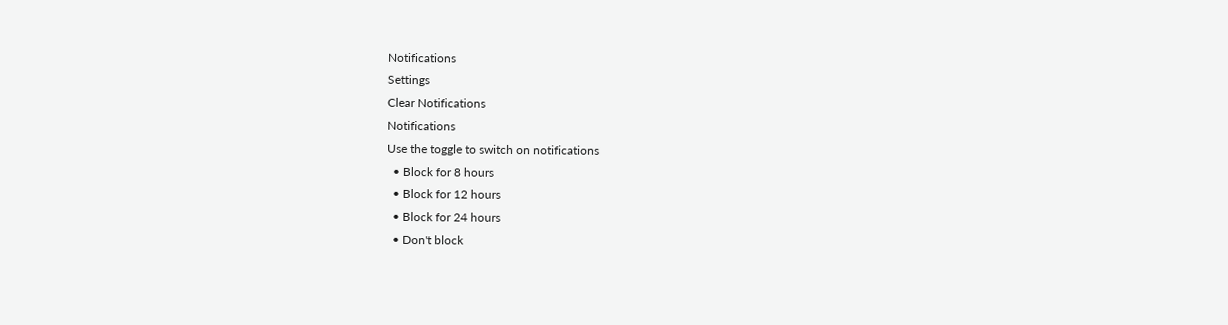Notifications
Settings
Clear Notifications
Notifications
Use the toggle to switch on notifications
  • Block for 8 hours
  • Block for 12 hours
  • Block for 24 hours
  • Don't block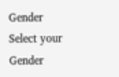Gender
Select your Gender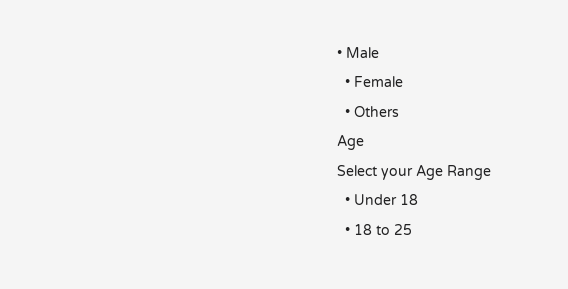• Male
  • Female
  • Others
Age
Select your Age Range
  • Under 18
  • 18 to 25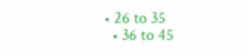• 26 to 35
  • 36 to 45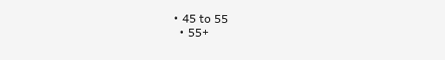• 45 to 55
  • 55+